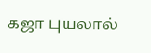கஜா புயலால்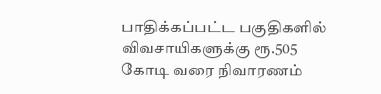பாதிக்கப்பட்ட பகுதிகளில் விவசாயிகளுக்கு ரூ.505 கோடி வரை நிவாரணம்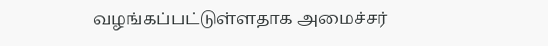வழங்கப்பட்டுள்ளதாக அமைச்சர்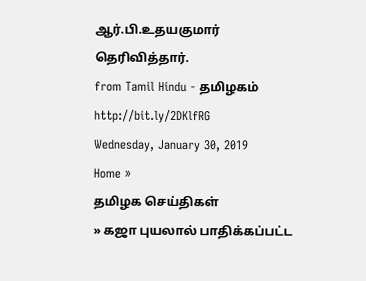ஆர்.பி.உதயகுமார் தெரிவித்தார்.
from Tamil Hindu - தமிழகம் http://bit.ly/2DKlfRG
Wednesday, January 30, 2019
Home »
தமிழக செய்திகள்
» கஜா புயலால் பாதிக்கப்பட்ட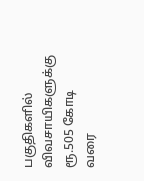பகுதிகளில் விவசாயிகளுக்கு ரூ.505 கோடி வரை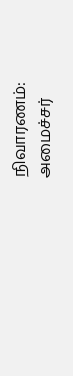நிவாரணம்: அமைச்சர்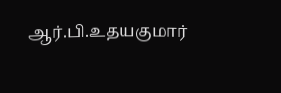ஆர்.பி.உதயகுமார்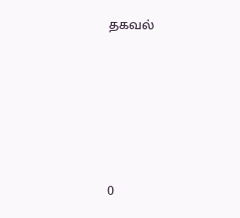தகவல்







0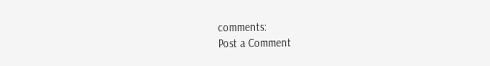comments:
Post a Comment